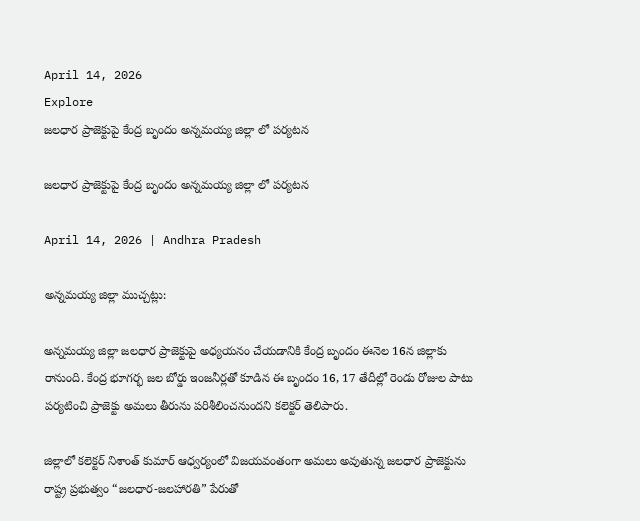April 14, 2026
Explore
జలధార ప్రాజెక్టుపై కేంద్ర బృందం అన్నమయ్య జిల్లా లో పర్యటన

జలధార ప్రాజెక్టుపై కేంద్ర బృందం అన్నమయ్య జిల్లా లో పర్యటన

April 14, 2026 | Andhra Pradesh

అన్నమయ్య జిల్లా ముచ్చట్లు:

అన్నమయ్య జిల్లా జలధార ప్రాజెక్టుపై అధ్యయనం చేయడానికి కేంద్ర బృందం ఈనెల 16న జిల్లాకు రానుంది. కేంద్ర భూగర్భ జల బోర్డు ఇంజనీర్లతో కూడిన ఈ బృందం 16, 17 తేదీల్లో రెండు రోజుల పాటు పర్యటించి ప్రాజెక్టు అమలు తీరును పరిశీలించనుందని కలెక్టర్ తెలిపారు.

జిల్లాలో కలెక్టర్ నిశాంత్ కుమార్ ఆధ్వర్యంలో విజయవంతంగా అమలు అవుతున్న జలధార ప్రాజెక్టును రాష్ట్ర ప్రభుత్వం “జలధార-జలహారతి” పేరుతో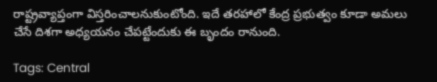రాష్ట్రవ్యాప్తంగా విస్తరించాలనుకుంటోంది. ఇదే తరహాలో కేంద్ర ప్రభుత్వం కూడా అమలు చేసే దిశగా అధ్యయనం చేపట్టేందుకు ఈ బృందం రానుంది.

Tags: Central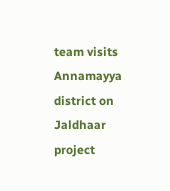team visits Annamayya district on Jaldhaar project